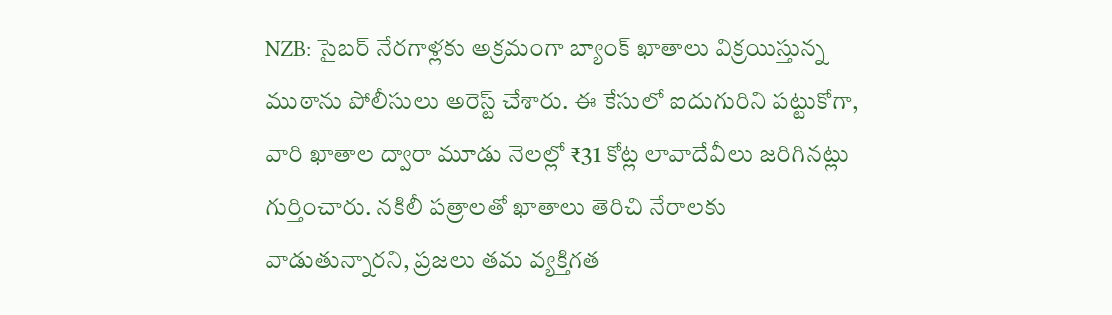NZB: సైబర్ నేరగాళ్లకు అక్రమంగా బ్యాంక్ ఖాతాలు విక్రయిస్తున్న ముఠాను పోలీసులు అరెస్ట్ చేశారు. ఈ కేసులో ఐదుగురిని పట్టుకోగా, వారి ఖాతాల ద్వారా మూడు నెలల్లో ₹31 కోట్ల లావాదేవీలు జరిగినట్లు గుర్తించారు. నకిలీ పత్రాలతో ఖాతాలు తెరిచి నేరాలకు వాడుతున్నారని, ప్రజలు తమ వ్యక్తిగత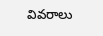వివరాలు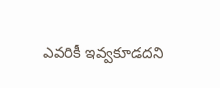ఎవరికీ ఇవ్వకూడదని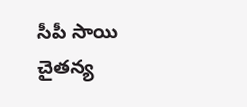సీపీ సాయి చైతన్య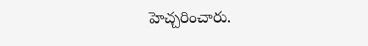హెచ్చరించారు.